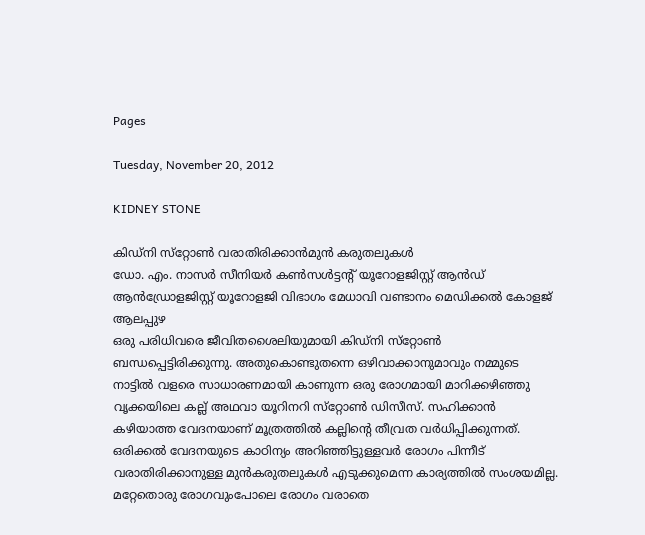Pages

Tuesday, November 20, 2012

KIDNEY STONE

കിഡ്‌നി സ്‌റ്റോണ്‍ വരാതിരിക്കാന്‍മുന്‍ കരുതലുകള്‍
ഡോ. എം. നാസര്‍ സീനിയര്‍ കണ്‍സള്‍ട്ടന്റ് യൂറോളജിസ്റ്റ് ആന്‍ഡ് ആന്‍ഡ്രോളജിസ്റ്റ് യൂറോളജി വിഭാഗം മേധാവി വണ്ടാനം മെഡിക്കല്‍ കോളജ് ആലപ്പുഴ
ഒരു പരിധിവരെ ജീവിതശൈലിയുമായി കിഡ്‌നി സ്‌റ്റോണ്‍ ബന്ധപ്പെട്ടിരിക്കുന്നു. അതുകൊണ്ടുതന്നെ ഒഴിവാക്കാനുമാവും നമ്മുടെ നാട്ടില്‍ വളരെ സാധാരണമായി കാണുന്ന ഒരു രോഗമായി മാറിക്കഴിഞ്ഞു വൃക്കയിലെ കല്ല് അഥവാ യൂറിനറി സ്‌റ്റോണ്‍ ഡിസീസ്. സഹിക്കാന്‍ കഴിയാത്ത വേദനയാണ് മൂത്രത്തില്‍ കല്ലിന്റെ തീവ്രത വര്‍ധിപ്പിക്കുന്നത്. ഒരിക്കല്‍ വേദനയുടെ കാഠിന്യം അറിഞ്ഞിട്ടുള്ളവര്‍ രോഗം പിന്നീട് വരാതിരിക്കാനുള്ള മുന്‍കരുതലുകള്‍ എടുക്കുമെന്ന കാര്യത്തില്‍ സംശയമില്ല. മറ്റേതൊരു രോഗവുംപോലെ രോഗം വരാതെ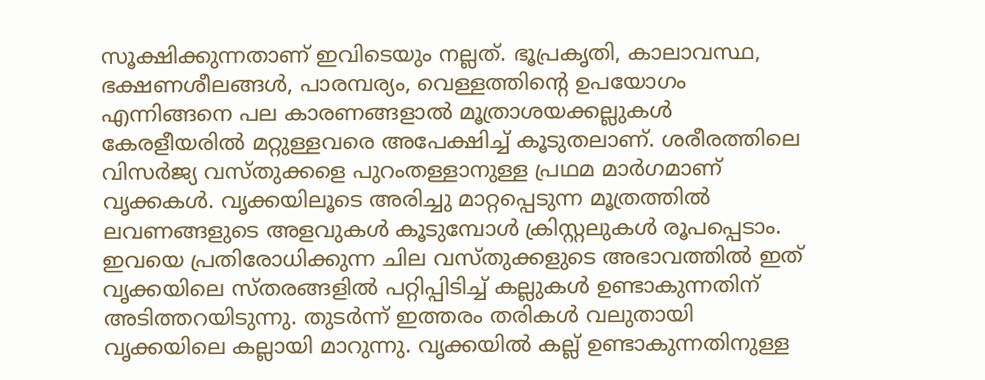സൂക്ഷിക്കുന്നതാണ് ഇവിടെയും നല്ലത്. ഭൂപ്രകൃതി, കാലാവസ്ഥ, ഭക്ഷണശീലങ്ങള്‍, പാരമ്പര്യം, വെള്ളത്തിന്റെ ഉപയോഗം എന്നിങ്ങനെ പല കാരണങ്ങളാല്‍ മൂത്രാശയക്കല്ലുകള്‍ കേരളീയരില്‍ മറ്റുള്ളവരെ അപേക്ഷിച്ച് കൂടുതലാണ്. ശരീരത്തിലെ വിസര്‍ജ്യ വസ്തുക്കളെ പുറംതള്ളാനുള്ള പ്രഥമ മാര്‍ഗമാണ് വൃക്കകള്‍. വൃക്കയിലൂടെ അരിച്ചു മാറ്റപ്പെടുന്ന മൂത്രത്തില്‍ ലവണങ്ങളുടെ അളവുകള്‍ കൂടുമ്പോള്‍ ക്രിസ്റ്റലുകള്‍ രൂപപ്പെടാം. ഇവയെ പ്രതിരോധിക്കുന്ന ചില വസ്തുക്കളുടെ അഭാവത്തില്‍ ഇത് വൃക്കയിലെ സ്തരങ്ങളില്‍ പറ്റിപ്പിടിച്ച് കല്ലുകള്‍ ഉണ്ടാകുന്നതിന് അടിത്തറയിടുന്നു. തുടര്‍ന്ന് ഇത്തരം തരികള്‍ വലുതായി വൃക്കയിലെ കല്ലായി മാറുന്നു. വൃക്കയില്‍ കല്ല് ഉണ്ടാകുന്നതിനുള്ള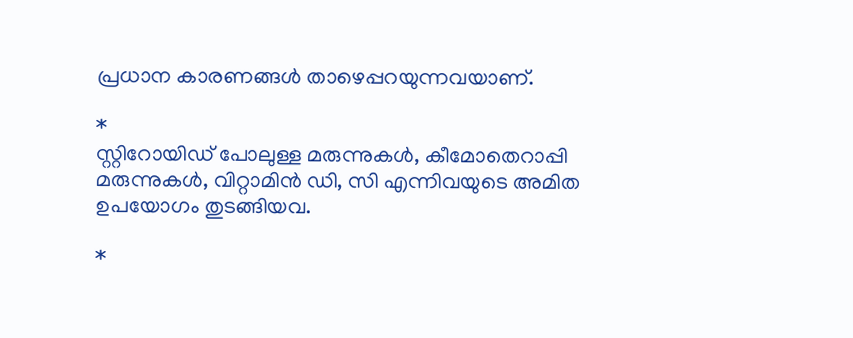പ്രധാന കാരണങ്ങള്‍ താഴെപ്പറയുന്നവയാണ്.

*
സ്റ്റിറോയിഡ് പോലുള്ള മരുന്നുകള്‍, കീമോതെറാപ്പി മരുന്നുകള്‍, വിറ്റാമിന്‍ ഡി, സി എന്നിവയുടെ അമിത ഉപയോഗം തുടങ്ങിയവ.

*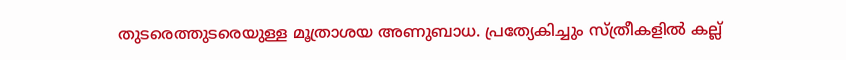തുടരെത്തുടരെയുള്ള മൂത്രാശയ അണുബാധ. പ്രത്യേകിച്ചും സ്ത്രീകളില്‍ കല്ല്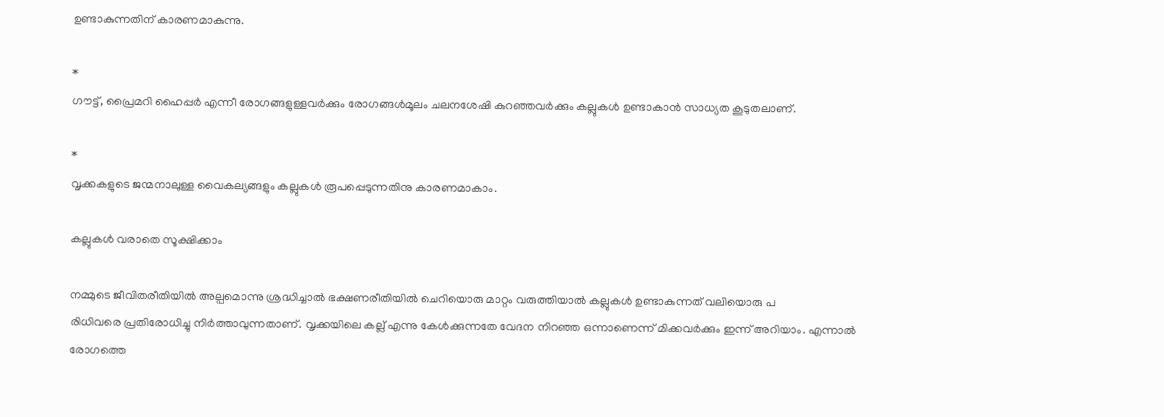ഉണ്ടാകുന്നതിന് കാരണമാകുന്നു.

*
ഗൗട്ട്, പ്രൈമറി ഹൈപ്പര്‍ എന്നീ രോഗങ്ങളുള്ളവര്‍ക്കും രോഗങ്ങള്‍മൂലം ചലനശേഷി കുറഞ്ഞവര്‍ക്കും കല്ലുകള്‍ ഉണ്ടാകാന്‍ സാധ്യത കൂടുതലാണ്.

*
വൃക്കകളുടെ ജന്മനാലുള്ള വൈകല്യങ്ങളും കല്ലുകള്‍ രൂപപ്പെടുന്നതിനു കാരണമാകാം.

കല്ലുകള്‍ വരാതെ സൂക്ഷിക്കാം

നമ്മുടെ ജീവിതരീതിയില്‍ അല്പമൊന്നു ശ്രദ്ധിച്ചാല്‍ ഭക്ഷണരീതിയില്‍ ചെറിയൊരു മാറ്റം വരുത്തിയാല്‍ കല്ലുകള്‍ ഉണ്ടാകുന്നത് വലിയൊരു പ
രിധിവരെ പ്രതിരോധിച്ചു നിര്‍ത്താവുന്നതാണ്. വൃക്കയിലെ കല്ല് എന്നു കേള്‍ക്കുന്നതേ വേദന നിറഞ്ഞ ഒന്നാണെന്ന് മിക്കവര്‍ക്കും ഇന്ന് അറിയാം. എന്നാല്‍ രോഗത്തെ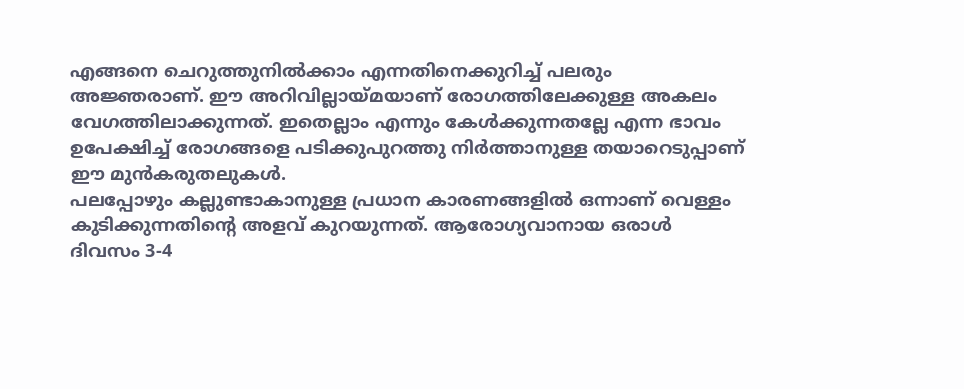എങ്ങനെ ചെറുത്തുനില്‍ക്കാം എന്നതിനെക്കുറിച്ച് പലരും അജ്ഞരാണ്. ഈ അറിവില്ലായ്മയാണ് രോഗത്തിലേക്കുള്ള അകലം വേഗത്തിലാക്കുന്നത്. ഇതെല്ലാം എന്നും കേള്‍ക്കുന്നതല്ലേ എന്ന ഭാവം ഉപേക്ഷിച്ച് രോഗങ്ങളെ പടിക്കുപുറത്തു നിര്‍ത്താനുള്ള തയാറെടുപ്പാണ് ഈ മുന്‍കരുതലുകള്‍.
പലപ്പോഴും കല്ലുണ്ടാകാനുള്ള പ്രധാന കാരണങ്ങളില്‍ ഒന്നാണ് വെള്ളം കുടിക്കുന്നതിന്റെ അളവ് കുറയുന്നത്. ആരോഗ്യവാനായ ഒരാള്‍ ദിവസം 3-4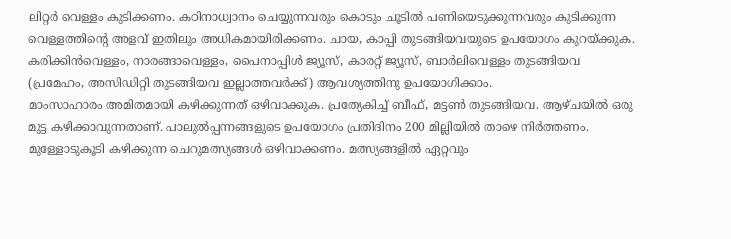ലിറ്റര്‍ വെള്ളം കുടിക്കണം. കഠിനാധ്വാനം ചെയ്യുന്നവരും കൊടും ചൂടില്‍ പണിയെടുക്കുന്നവരും കുടിക്കുന്ന വെള്ളത്തിന്റെ അളവ് ഇതിലും അധികമായിരിക്കണം. ചായ, കാപ്പി തുടങ്ങിയവയുടെ ഉപയോഗം കുറയ്ക്കുക. കരിക്കിന്‍വെള്ളം, നാരങ്ങാവെള്ളം, പൈനാപ്പിള്‍ ജ്യൂസ്, കാരറ്റ് ജ്യൂസ്, ബാര്‍ലിവെള്ളം തുടങ്ങിയവ (പ്രമേഹം, അസിഡിറ്റി തുടങ്ങിയവ ഇല്ലാത്തവര്‍ക്ക്) ആവശ്യത്തിനു ഉപയോഗിക്കാം.
മാംസാഹാരം അമിതമായി കഴിക്കുന്നത് ഒഴിവാക്കുക. പ്രത്യേകിച്ച് ബീഫ്, മട്ടണ്‍ തുടങ്ങിയവ. ആഴ്ചയില്‍ ഒരു മുട്ട കഴിക്കാവുന്നതാണ്. പാലുല്‍പ്പന്നങ്ങളുടെ ഉപയോഗം പ്രതിദിനം 200 മില്ലിയില്‍ താഴെ നിര്‍ത്തണം. മുള്ളോടുകൂടി കഴിക്കുന്ന ചെറുമത്സ്യങ്ങള്‍ ഒഴിവാക്കണം. മത്സ്യങ്ങളില്‍ ഏറ്റവും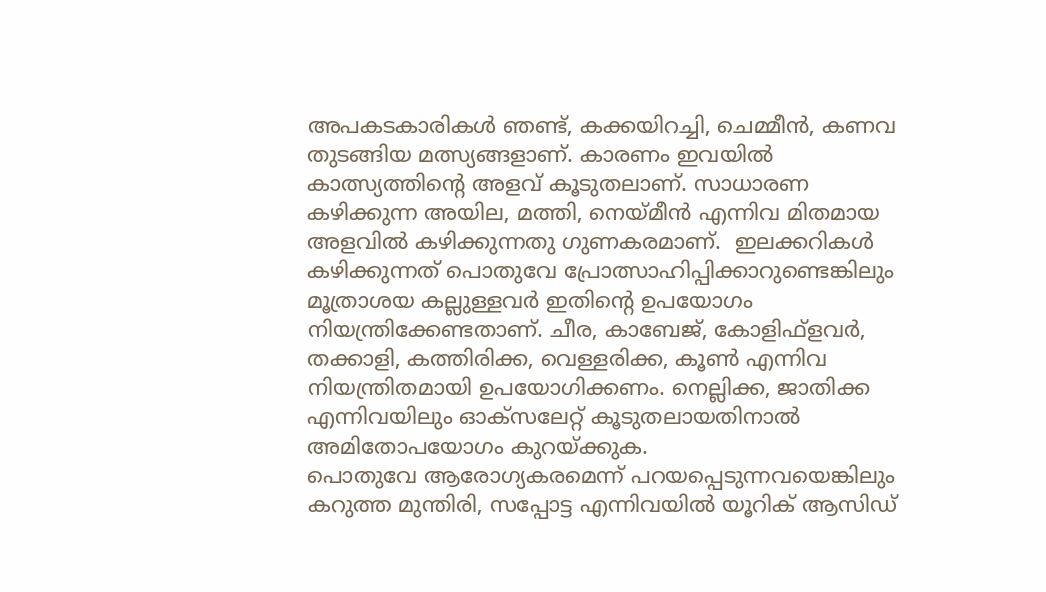അപകടകാരികള്‍ ഞണ്ട്, കക്കയിറച്ചി, ചെമ്മീന്‍, കണവ തുടങ്ങിയ മത്സ്യങ്ങളാണ്. കാരണം ഇവയില്‍ കാത്സ്യത്തിന്റെ അളവ് കൂടുതലാണ്. സാധാരണ കഴിക്കുന്ന അയില, മത്തി, നെയ്മീന്‍ എന്നിവ മിതമായ അളവില്‍ കഴിക്കുന്നതു ഗുണകരമാണ്.  ഇലക്കറികള്‍ കഴിക്കുന്നത് പൊതുവേ പ്രോത്സാഹിപ്പിക്കാറുണ്ടെങ്കിലും മൂത്രാശയ കല്ലുള്ളവര്‍ ഇതിന്റെ ഉപയോഗം നിയന്ത്രിക്കേണ്ടതാണ്. ചീര, കാബേജ്, കോളിഫ്‌ളവര്‍, തക്കാളി, കത്തിരിക്ക, വെള്ളരിക്ക, കൂണ്‍ എന്നിവ നിയന്ത്രിതമായി ഉപയോഗിക്കണം. നെല്ലിക്ക, ജാതിക്ക എന്നിവയിലും ഓക്‌സലേറ്റ് കൂടുതലായതിനാല്‍ അമിതോപയോഗം കുറയ്ക്കുക.
പൊതുവേ ആരോഗ്യകരമെന്ന് പറയപ്പെടുന്നവയെങ്കിലും കറുത്ത മുന്തിരി, സപ്പോട്ട എന്നിവയില്‍ യൂറിക് ആസിഡ്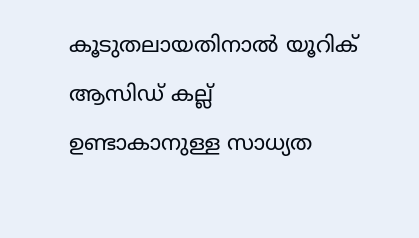കൂടുതലായതിനാല്‍ യൂറിക് ആസിഡ് കല്ല് ഉണ്ടാകാനുള്ള സാധ്യത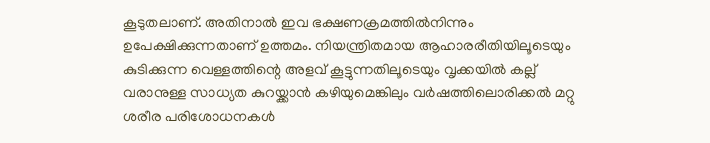കൂടുതലാണ്. അതിനാല്‍ ഇവ ഭക്ഷണക്രമത്തില്‍നിന്നും ഉപേക്ഷിക്കുന്നതാണ് ഉത്തമം. നിയന്ത്രിതമായ ആഹാരരീതിയിലൂടെയും കുടിക്കുന്ന വെള്ളത്തിന്റെ അളവ് കൂട്ടുന്നതിലൂടെയും വൃക്കയില്‍ കല്ല് വരാനുള്ള സാധ്യത കുറയ്ക്കാന്‍ കഴിയുമെങ്കിലും വര്‍ഷത്തിലൊരിക്കല്‍ മറ്റു ശരീര പരിശോധനകള്‍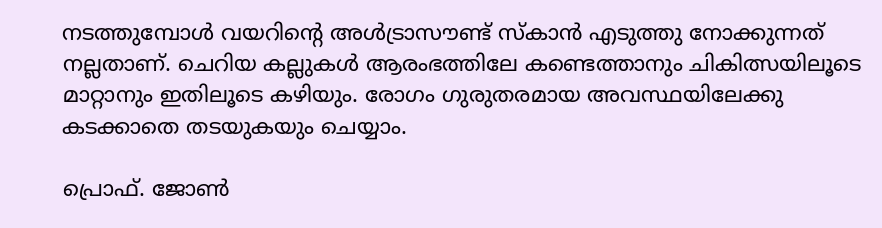നടത്തുമ്പോള്‍ വയറിന്റെ അള്‍ട്രാസൗണ്ട് സ്‌കാന്‍ എടുത്തു നോക്കുന്നത് നല്ലതാണ്. ചെറിയ കല്ലുകള്‍ ആരംഭത്തിലേ കണ്ടെത്താനും ചികിത്സയിലൂടെ മാറ്റാനും ഇതിലൂടെ കഴിയും. രോഗം ഗുരുതരമായ അവസ്ഥയിലേക്കു കടക്കാതെ തടയുകയും ചെയ്യാം.

പ്രൊഫ്. ജോണ്‍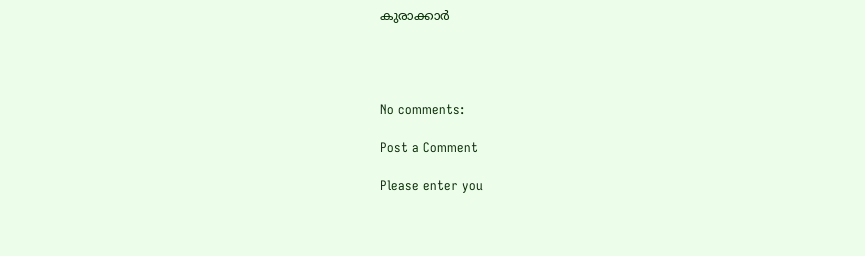കുരാക്കാര്‍




No comments:

Post a Comment

Please enter you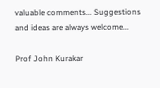valuable comments... Suggestions and ideas are always welcome...

Prof John Kurakar